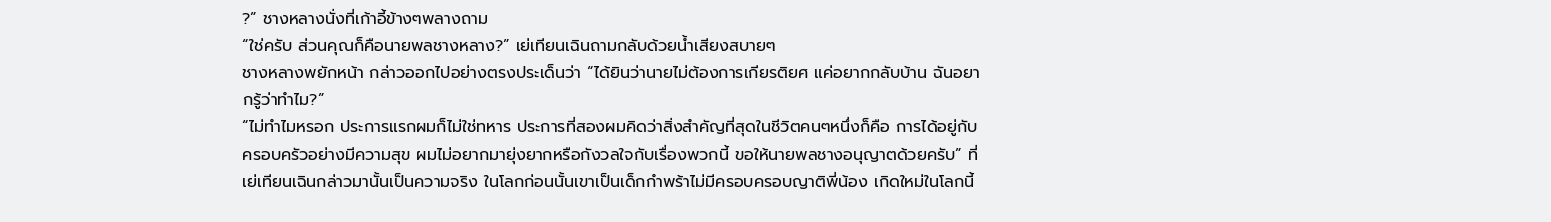?” ชางหลางนั่งที่เก้าอี้ข้างๆพลางถาม
“ใช่ครับ ส่วนคุณก็คือนายพลชางหลาง?” เย่เทียนเฉินถามกลับด้วยน้ำเสียงสบายๆ
ชางหลางพยักหน้า กล่าวออกไปอย่างตรงประเด็นว่า “ได้ยินว่านายไม่ต้องการเกียรติยศ แค่อยากกลับบ้าน ฉันอยากรู้ว่าทำไม?”
“ไม่ทำไมหรอก ประการแรกผมก็ไม่ใช่ทหาร ประการที่สองผมคิดว่าสิ่งสำคัญที่สุดในชีวิตคนๆหนึ่งก็คือ การได้อยู่กับครอบครัวอย่างมีความสุข ผมไม่อยากมายุ่งยากหรือกังวลใจกับเรื่องพวกนี้ ขอให้นายพลชางอนุญาตด้วยครับ” ที่เย่เทียนเฉินกล่าวมานั้นเป็นความจริง ในโลกก่อนนั้นเขาเป็นเด็กกำพร้าไม่มีครอบครอบญาติพี่น้อง เกิดใหม่ในโลกนี้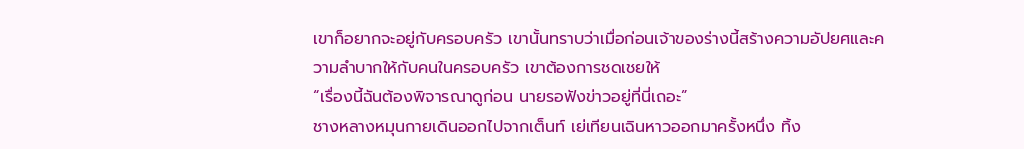เขาก็อยากจะอยู่กับครอบครัว เขานั้นทราบว่าเมื่อก่อนเจ้าของร่างนี้สร้างความอัปยศและความลำบากให้กับคนในครอบครัว เขาต้องการชดเชยให้
“เรื่องนี้ฉันต้องพิจารณาดูก่อน นายรอฟังข่าวอยู่ที่นี่เถอะ”
ชางหลางหมุนกายเดินออกไปจากเต็นท์ เย่เทียนเฉินหาวออกมาครั้งหนึ่ง ทิ้ง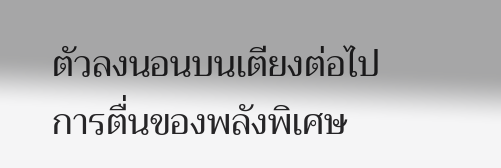ตัวลงนอนบนเตียงต่อไป การตื่นของพลังพิเศษ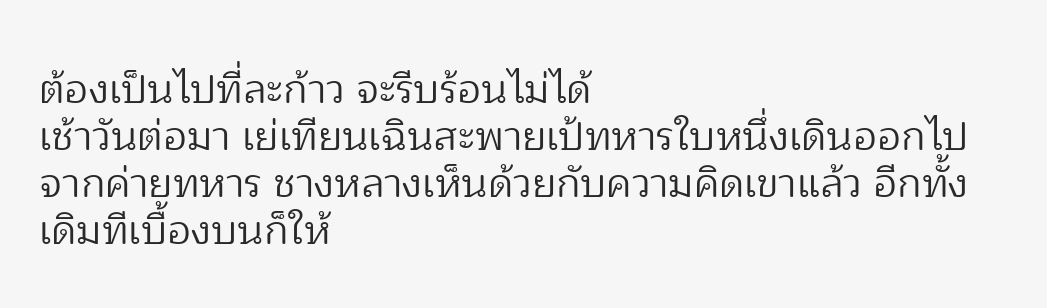ต้องเป็นไปที่ละก้าว จะรีบร้อนไม่ได้
เช้าวันต่อมา เย่เทียนเฉินสะพายเป้ทหารใบหนึ่งเดินออกไปจากค่ายทหาร ชางหลางเห็นด้วยกับความคิดเขาแล้ว อีกทั้งเดิมทีเบื้องบนก็ให้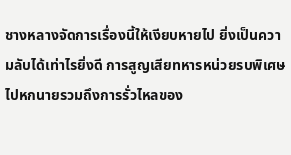ชางหลางจัดการเรื่องนี้ให้เงียบหายไป ยิ่งเป็นความลับได้เท่าไรยิ่งดี การสูญเสียทหารหน่วยรบพิเศษไปหกนายรวมถึงการรั่วไหลของ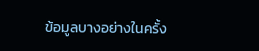ข้อมูลบางอย่างในครั้ง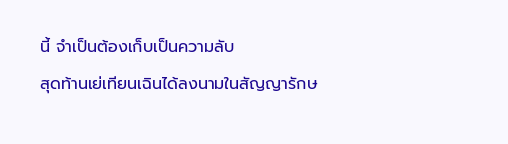นี้ จำเป็นต้องเก็บเป็นความลับ
สุดท้านเย่เทียนเฉินได้ลงนามในสัญญารักษ